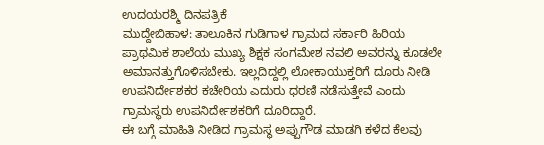ಉದಯರಶ್ಮಿ ದಿನಪತ್ರಿಕೆ
ಮುದ್ದೇಬಿಹಾಳ: ತಾಲೂಕಿನ ಗುಡಿಗಾಳ ಗ್ರಾಮದ ಸರ್ಕಾರಿ ಹಿರಿಯ ಪ್ರಾಥಮಿಕ ಶಾಲೆಯ ಮುಖ್ಯ ಶಿಕ್ಷಕ ಸಂಗಮೇಶ ನವಲಿ ಅವರನ್ನು ಕೂಡಲೇ ಅಮಾನತ್ತುಗೊಳಿಸಬೇಕು. ಇಲ್ಲದಿದ್ದಲ್ಲಿ ಲೋಕಾಯುಕ್ತರಿಗೆ ದೂರು ನೀಡಿ ಉಪನಿರ್ದೇಶಕರ ಕಚೇರಿಯ ಎದುರು ಧರಣಿ ನಡೆಸುತ್ತೇವೆ ಎಂದು ಗ್ರಾಮಸ್ಥರು ಉಪನಿರ್ದೇಶಕರಿಗೆ ದೂರಿದ್ದಾರೆ.
ಈ ಬಗ್ಗೆ ಮಾಹಿತಿ ನೀಡಿದ ಗ್ರಾಮಸ್ಥ ಅಪ್ಪುಗೌಡ ಮಾಡಗಿ ಕಳೆದ ಕೆಲವು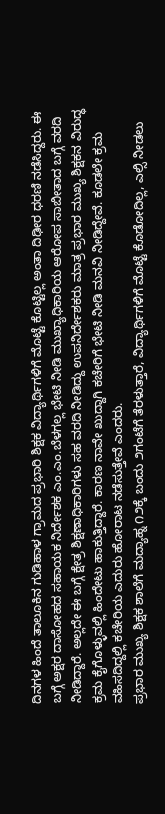ದಿನಗಳ ಹಿಂದೆ ತಾಲೂಕಿನ ಗುಡಿಹಾಳ ಗ್ರಾಮದ ಪ್ರಭಾರಿ ಶಿಕ್ಷಕ ವಿದ್ಯಾರ್ಥಿಗಳಿಗೆ ಮೊಟ್ಟೆ ಕೊಟ್ಟಿಲ್ಲ ಅಂತಾ ದಿಢೀರ ಧರಣಿ ನಡೆಸಿದ್ದರು. ಈ ಬಗ್ಗೆ ಅಕ್ಷರ ದಾಸೋಹದ ಸಹಾಯಕ ನಿರ್ದೇಶಕ ಎಂ.ಎಂ.ಬೆಳಗಲ್ಲ ಭೇಟಿ ನೀಡಿ ಮುಖ್ಯಾಧಿಕಾರಿಯ ಆರೋಪ ಸಾಬೀತಾದ ಬಗ್ಗೆ ವರದಿ ನೀಡಿದ್ದಾರೆ. ಅಲ್ಲದೇ ಈ ಬಗ್ಗೆ ಕ್ಷೇತ್ರ ಶಿಕ್ಷಣಾಧಿಕಾರಿಗಳು ಸಹ ವರದಿ ನೀಡಿದ್ದು ಉಪನಿರ್ದೇಶಕರು ಮಾತ್ರ ಪ್ರಭಾರ ಮುಖ್ಯ ಶಿಕ್ಷಕನ ವಿರುದ್ಧ ಕ್ರಮ ಕೈಗೊಳ್ಳುವಲ್ಲಿ ಹಿಂದೇಟು ಹಾಕುತ್ತಿದ್ದಾರೆ. ಕಾರಣ ನಾವೇ ಖುದ್ದಾಗಿ ಕಚೇರಿಗೆ ಭೇಟಿ ನೀಡಿ ಮನವಿ ನೀಡಿದ್ದೇವೆ. ಕೂಡಲೇ ಕ್ರಮ ವಹಿಸದಿದ್ದಲ್ಲಿ ಕಚೇರಿಯ ಎದುರು ಹೋರಾಟ ನಡೆಸುತ್ತೇವೆ ಎಂದರು.
ಪ್ರಭಾರ ಮುಖ್ಯ ಶಿಕ್ಷಕ ಶಾಲೆಗೆ ಮದ್ಯಾಹ್ನ ೧೨ಕ್ಕೆ ಬಂದು ೨ಗಂಟೆಗೆ ತೆರಳುತ್ತಾರೆ, ವಿದ್ಯಾರ್ಥಿಗಳಿಗೆ ಮೊಟ್ಟೆ ಕೊಡೋದಿಲ್ಲ, ಎಲ್ಸಿ ನೀಡಲು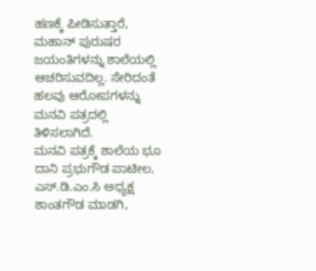ಹಣಕ್ಕೆ ಪೀಡಿಸುತ್ತಾರೆ, ಮಹಾನ್ ಪುರುಷರ ಜಯಂತಿಗಳನ್ನು ಶಾಲೆಯಲ್ಲಿ ಆಚರಿಸುವದಿಲ್ಲ. ಸೇರಿದಂತೆ ಹಲವು ಆರೋಪಗಳನ್ನು ಮನವಿ ಪತ್ರದಲ್ಲಿ ತಿಳಿಸಲಾಗಿದೆ.
ಮನವಿ ಪತ್ರಕ್ಕೆ ಶಾಲೆಯ ಭೂ ದಾನಿ ಪ್ರಭುಗೌಡ ಪಾಟೀಲ, ಎಸ್.ಡಿ.ಎಂ.ಸಿ ಅಧ್ಯಕ್ಷ ಶಾಂತಗೌಡ ಮಾಡಗಿ,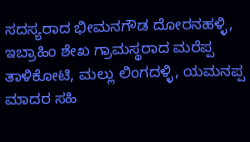ಸದಸ್ಯರಾದ ಭೀಮನಗೌಡ ದೋರನಹಳ್ಳಿ, ಇಬ್ರಾಹಿಂ ಶೇಖ ಗ್ರಾಮಸ್ಥರಾದ ಮರೆಪ್ಪ ತಾಳಿಕೋಟಿ, ಮಲ್ಲು ಲಿಂಗದಳ್ಳಿ, ಯಮನಪ್ಪ ಮಾದರ ಸಹಿ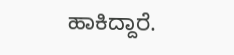ಹಾಕಿದ್ದಾರೆ.